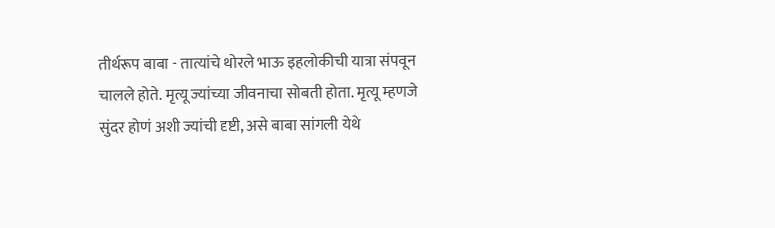तीर्थरूप बाबा - तात्यांचे थोरले भाऊ इहलोकीची यात्रा संपवून चालले होते. मृत्यू ज्यांच्या जीवनाचा सोबती होता. मृत्यू म्हणजे सुंदर होणं अशी ज्यांची दृष्टी, असे बाबा सांगली येथे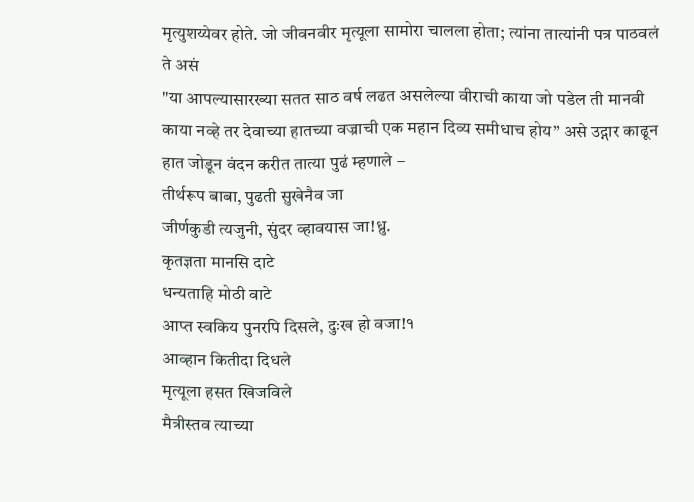मृत्युशय्येवर होते. जो जीवनवीर मृत्यूला सामोरा चालला होता; त्यांना तात्यांनी पत्र पाठवलं ते असं
"या आपल्यासारख्या सतत साठ वर्ष लढत असलेल्या वीराची काया जो पडेल ती मानवी काया नव्हे तर देवाच्या हातच्या वज्राची एक महान दिव्य समीधाच होय” असे उद्गार काढून हात जोडून वंदन करीत तात्या पुढं म्हणाले –
तीर्थरूप बाबा, पुढती सुखेनैव जा
जीर्णकुडी त्यजुनी, सुंदर व्हावयास जा!ध्रु.
कृतज्ञता मानसि दाटे
धन्यताहि मोठी वाटे
आप्त स्वकिय पुनरपि दिसले, दुःख हो वजा!१
आव्हान कितीदा दिधले
मृत्यूला हसत खिजविले
मैत्रीस्तव त्याच्या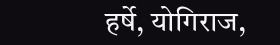हर्षे, योगिराज,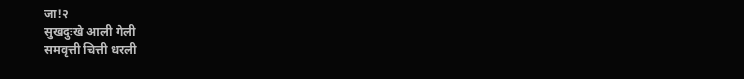जा!२
सुखदुःखे आली गेली
समवृत्ती चित्ती धरली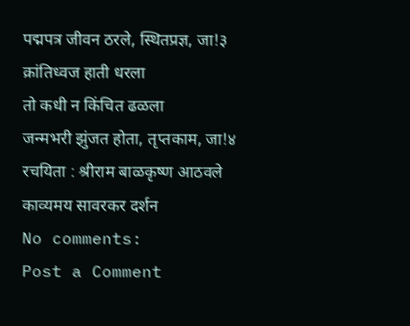पद्मपत्र जीवन ठरले, स्थितप्रज्ञ, जा!३
क्रांतिध्वज हाती धरला
तो कधी न किंचित ढळला
जन्मभरी झुंजत होता, तृप्तकाम, जा!४
रचयिता : श्रीराम बाळकृष्ण आठवले
काव्यमय सावरकर दर्शन
No comments:
Post a Comment